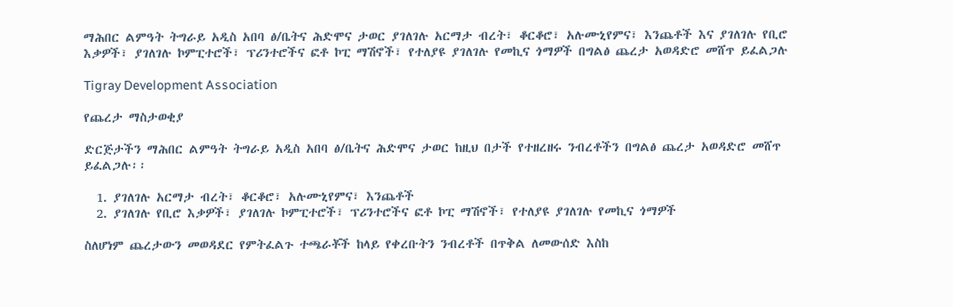ማሕበር ልምዓት ትግራይ አዲስ አበባ ፅ/ቤትና ሕድሞና ታወር ያገለገሉ አርማታ ብረት፣ ቆርቆሮ፣ አሉሙኒየምና፣ እንጨቶች እና ያገለገሉ የቢሮ እቃዎች፣ ያገለገሉ ኮምፒተሮች፣ ፕሪንተሮችና ፎቶ ኮፒ ማሽኖች፣ የተለያዩ ያገለገሉ የመኪና ጎማዎች በግልፅ ጨረታ አወዳድሮ መሸጥ ይፈልጋሉ

Tigray Development Association

የጨረታ ማስታወቂያ

ድርጅታችን ማሕበር ልምዓት ትግራይ አዲስ አበባ ፅ/ቤትና ሕድሞና ታወር ከዚህ በታች የተዘረዘሩ ንብረቶችን በግልፅ ጨረታ አወዳድሮ መሸጥ ይፈልጋሉ፡፡

  1. ያገለገሉ አርማታ ብረት፣ ቆርቆሮ፣ አሉሙኒየምና፣ እንጨቶች
  2. ያገለገሉ የቢሮ እቃዎች፣ ያገለገሉ ኮምፒተሮች፣ ፕሪንተሮችና ፎቶ ኮፒ ማሽኖች፣ የተለያዩ ያገለገሉ የመኪና ጎማዎች

ስለሆነም ጨረታውን መወዳደር የምትፈልጉ ተጫራቾች ከላይ የቀረቡትን ንብረቶች በጥቅል ለመውሰድ እስከ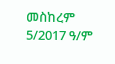መስከረም 5/2017 ዓ/ም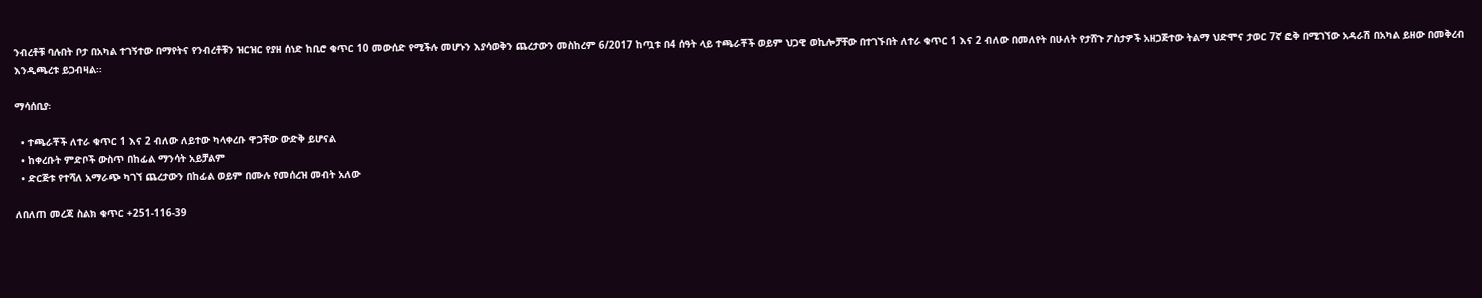ንብረቶቹ ባሉበት ቦታ በአካል ተገኝተው በማየትና የንብረቶቹን ዝርዝር የያዘ ሰነድ ከቢሮ ቁጥር 10 መውሰድ የሚችሉ መሆኑን እያሳወቅን ጨረታውን መስከረም 6/2017 ከጧቱ በ4 ሰዓት ላይ ተጫራቾች ወይም ህጋዊ ወኪሎቻቸው በተገኙበት ለተራ ቁጥር 1 እና 2 ብለው በመለየት በሁለት የታሸጉ ፖስታዎች አዘጋጅተው ትልማ ህድሞና ታወር 7ኛ ፎቅ በሚገኘው አዳራሽ በአካል ይዘው በመቅረብ እንዲጫረቱ ይጋብዛል፡፡

ማሳሰቢያ፡

  • ተጫራቾች ለተራ ቁጥር 1 እና 2 ብለው ለይተው ካላቀረቡ ዋጋቸው ውድቅ ይሆናል
  • ከቀረቡት ምድቦች ውስጥ በከፊል ማንሳት አይቻልም
  • ድርጅቱ የተሻለ አማራጭ ካገኘ ጨረታውን በከፊል ወይም በሙሉ የመሰረዝ መብት አለው

ለበለጠ መረጃ ስልክ ቁጥር +251-116-39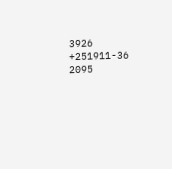3926 +251911-36 2095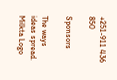+251-911 436 850

Sponsors

The ways ideas spread.
Milkta Logo